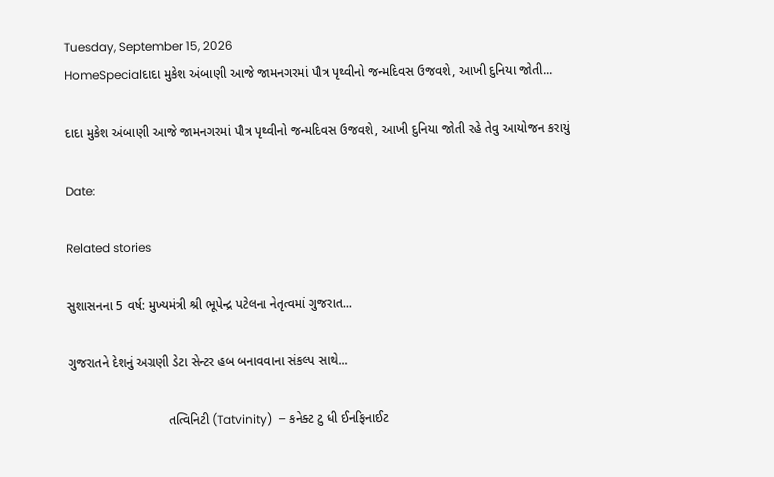Tuesday, September 15, 2026
HomeSpecialદાદા મુકેશ અંબાણી આજે જામનગરમાં પૌત્ર પૃથ્વીનો જન્મદિવસ ઉજવશે, આખી દુનિયા જોતી...

દાદા મુકેશ અંબાણી આજે જામનગરમાં પૌત્ર પૃથ્વીનો જન્મદિવસ ઉજવશે, આખી દુનિયા જોતી રહે તેવુ આયોજન કરાયું

Date:

Related stories

સુશાસનના 5 વર્ષ: મુખ્યમંત્રી શ્રી ભૂપેન્દ્ર પટેલના નેતૃત્વમાં ગુજરાત...

ગુજરાતને દેશનું અગ્રણી ડેટા સેન્ટર હબ બનાવવાના સંકલ્પ સાથે...

                            તત્વિનિટી (Tatvinity)  – કનેક્ટ ટુ ધી ઈનફિનાઈટ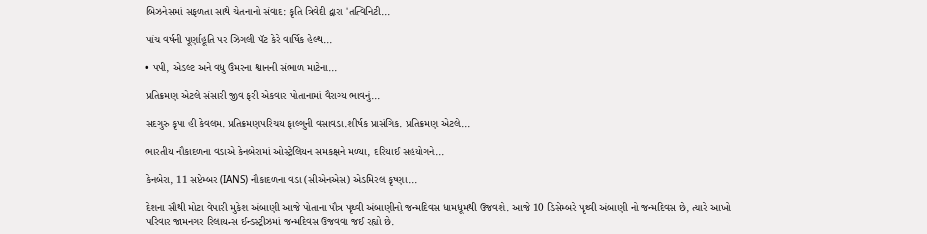બિઝનેસમાં સફળતા સાથે ચેતનાનો સંવાદ: કૃતિ ત્રિવેદી દ્વારા 'તત્વિનિટી...

પાંચ વર્ષની પૂર્ણાહૂતિ પર ઝિગલી પૅટ કેરે વાર્ષિક હેલ્થ...

• પપી, એડલ્ટ અને વધુ ઉંમરના શ્વાનની સંભાળ માટેના...

પ્રતિક્રમણ એટલે સંસારી જીવ ફરી એકવાર પોતાનામાં વૈરાગ્ય ભાવનું...

સદગુરુ કૃપા હી કેવલમ. પ્રતિક્રમણપરિચય ફાલ્ગુની વસાવડા.શીર્ષક પ્રાસંગિક. પ્રતિક્રમણ એટલે...

ભારતીય નૌકાદળના વડાએ કેનબેરામાં ઓસ્ટ્રેલિયન સમકક્ષને મળ્યા, દરિયાઈ સહયોગને...

કેનબેરા, 11 સપ્ટેમ્બર (IANS) નૌકાદળના વડા (સીએનએસ) એડમિરલ કૃષ્ણા...

દેશના સૌથી મોટા વેપારી મુકેશ અંબાણી આજે પોતાના પૌત્ર પૃથ્વી અંબાણીનો જન્મદિવસ ધામધૂમથી ઉજવશે. આજે 10 ડિસેમ્બરે પૃથ્વી અંબાણી નો જન્મદિવસ છે, ત્યારે આખો પરિવાર જામનગર રિલાયન્સ ઈન્ડસ્ટ્રીઝમાં જન્મદિવસ ઉજવવા જઈ રહ્યો છે.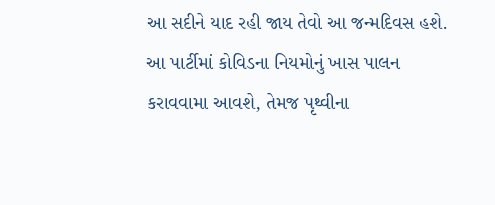આ સદીને યાદ રહી જાય તેવો આ જન્મદિવસ હશે. આ પાર્ટીમાં કોવિડના નિયમોનું ખાસ પાલન કરાવવામા આવશે, તેમજ પૃથ્વીના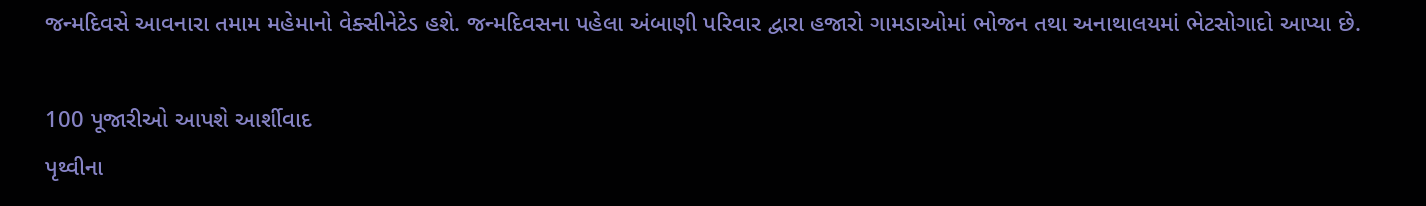જન્મદિવસે આવનારા તમામ મહેમાનો વેક્સીનેટેડ હશે. જન્મદિવસના પહેલા અંબાણી પરિવાર દ્વારા હજારો ગામડાઓમાં ભોજન તથા અનાથાલયમાં ભેટસોગાદો આપ્યા છે.

100 પૂજારીઓ આપશે આર્શીવાદ
પૃથ્વીના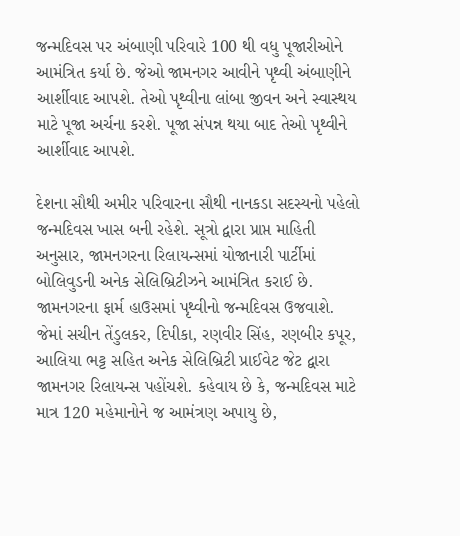જન્મદિવસ પર અંબાણી પરિવારે 100 થી વધુ પૂજારીઓને આમંત્રિત કર્યા છે. જેઓ જામનગર આવીને પૃથ્વી અંબાણીને આર્શીવાદ આપશે. તેઓ પૃથ્વીના લાંબા જીવન અને સ્વાસ્થય માટે પૂજા અર્ચના કરશે. પૂજા સંપન્ન થયા બાદ તેઓ પૃથ્વીને આર્શીવાદ આપશે.

દેશના સૌથી અમીર પરિવારના સૌથી નાનકડા સદસ્યનો પહેલો જન્મદિવસ ખાસ બની રહેશે. સૂત્રો દ્વારા પ્રાપ્ત માહિતી અનુસાર, જામનગરના રિલાયન્સમાં યોજાનારી પાર્ટીમાં બોલિવુડની અનેક સેલિબ્રિટીઝને આમંત્રિત કરાઈ છે. જામનગરના ફાર્મ હાઉસમાં પૃથ્વીનો જન્મદિવસ ઉજવાશે. જેમાં સચીન તેંડુલકર, દિપીકા, રણવીર સિંહ, રણબીર કપૂર, આલિયા ભટ્ટ સહિત અનેક સેલિબ્રિટી પ્રાઈવેટ જેટ દ્વારા જામનગર રિલાયન્સ પહોંચશે. કહેવાય છે કે, જન્મદિવસ માટે માત્ર 120 મહેમાનોને જ આમંત્રણ અપાયુ છે,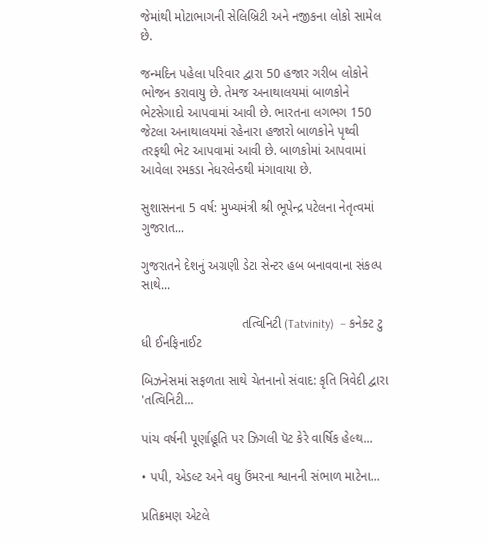જેમાંથી મોટાભાગની સેલિબ્રિટી અને નજીકના લોકો સામેલ છે.

જન્મદિન પહેલા પરિવાર દ્વારા 50 હજાર ગરીબ લોકોને ભોજન કરાવાયુ છે. તેમજ અનાથાલયમાં બાળકોને ભેટસેગાદો આપવામાં આવી છે. ભારતના લગભગ 150 જેટલા અનાથાલયમાં રહેનારા હજારો બાળકોને પૃથ્વી તરફથી ભેટ આપવામાં આવી છે. બાળકોમાં આપવામાં આવેલા રમકડા નેધરલેન્ડથી મંગાવાયા છે.

સુશાસનના 5 વર્ષ: મુખ્યમંત્રી શ્રી ભૂપેન્દ્ર પટેલના નેતૃત્વમાં ગુજરાત...

ગુજરાતને દેશનું અગ્રણી ડેટા સેન્ટર હબ બનાવવાના સંકલ્પ સાથે...

                            તત્વિનિટી (Tatvinity)  – કનેક્ટ ટુ ધી ઈનફિનાઈટ

બિઝનેસમાં સફળતા સાથે ચેતનાનો સંવાદ: કૃતિ ત્રિવેદી દ્વારા 'તત્વિનિટી...

પાંચ વર્ષની પૂર્ણાહૂતિ પર ઝિગલી પૅટ કેરે વાર્ષિક હેલ્થ...

• પપી, એડલ્ટ અને વધુ ઉંમરના શ્વાનની સંભાળ માટેના...

પ્રતિક્રમણ એટલે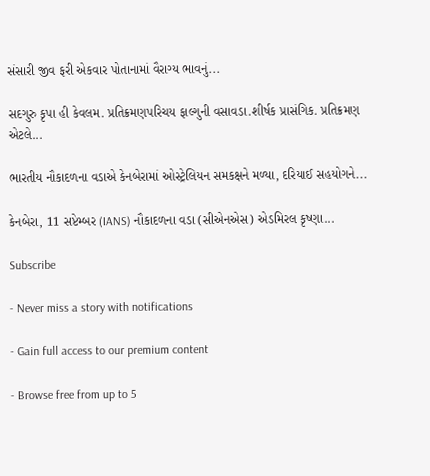સંસારી જીવ ફરી એકવાર પોતાનામાં વૈરાગ્ય ભાવનું...

સદગુરુ કૃપા હી કેવલમ. પ્રતિક્રમણપરિચય ફાલ્ગુની વસાવડા.શીર્ષક પ્રાસંગિક. પ્રતિક્રમણ એટલે...

ભારતીય નૌકાદળના વડાએ કેનબેરામાં ઓસ્ટ્રેલિયન સમકક્ષને મળ્યા, દરિયાઈ સહયોગને...

કેનબેરા, 11 સપ્ટેમ્બર (IANS) નૌકાદળના વડા (સીએનએસ) એડમિરલ કૃષ્ણા...

Subscribe

- Never miss a story with notifications

- Gain full access to our premium content

- Browse free from up to 5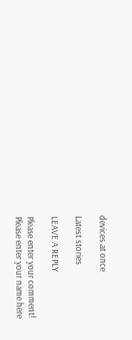devices at once

Latest stories

LEAVE A REPLY

Please enter your comment!
Please enter your name here